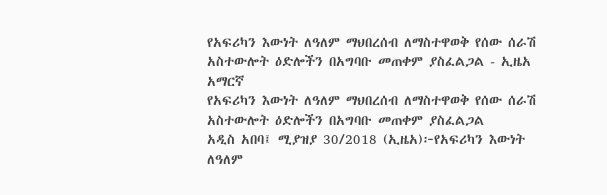የአፍሪካን እውነት ለዓለም ማህበረሰብ ለማስተዋወቅ የሰው ሰራሽ አስተውሎት ዕድሎችን በአግባቡ መጠቀም ያስፈልጋል - ኢዜአ አማርኛ
የአፍሪካን እውነት ለዓለም ማህበረሰብ ለማስተዋወቅ የሰው ሰራሽ አስተውሎት ዕድሎችን በአግባቡ መጠቀም ያስፈልጋል
አዲስ አበባ፤ ሚያዝያ 30/2018 (ኢዜአ)፦የአፍሪካን እውነት ለዓለም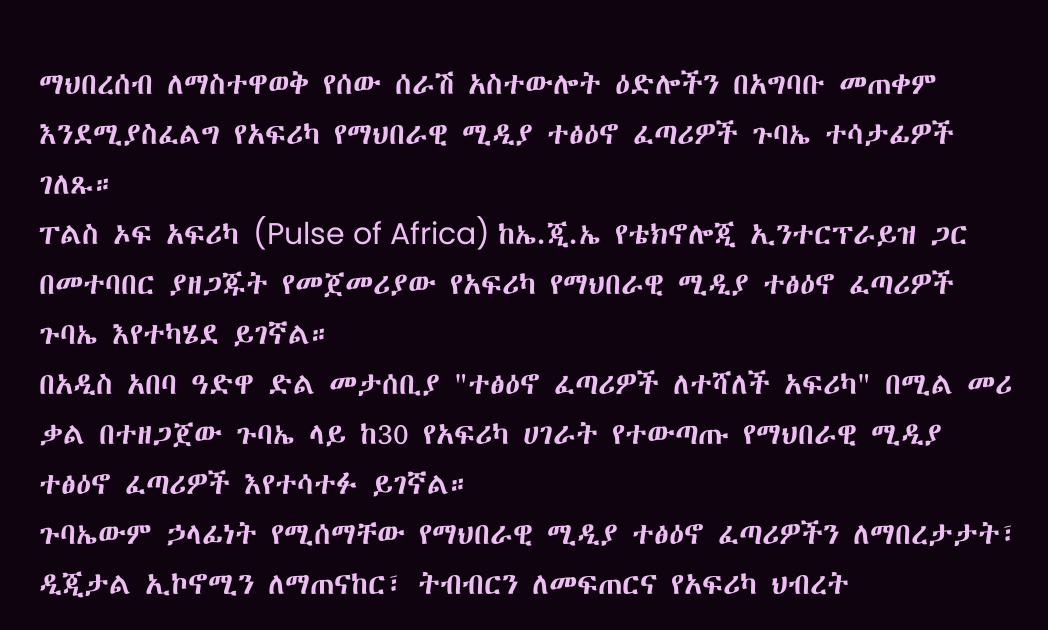ማህበረሰብ ለማስተዋወቅ የሰው ሰራሽ አስተውሎት ዕድሎችን በአግባቡ መጠቀም እንደሚያስፈልግ የአፍሪካ የማህበራዊ ሚዲያ ተፅዕኖ ፈጣሪዎች ጉባኤ ተሳታፊዎች ገለጹ።
ፐልስ ኦፍ አፍሪካ (Pulse of Africa) ከኤ.ጂ.ኤ የቴክኖሎጂ ኢንተርፕራይዝ ጋር በመተባበር ያዘጋጁት የመጀመሪያው የአፍሪካ የማህበራዊ ሚዲያ ተፅዕኖ ፈጣሪዎች ጉባኤ እየተካሄደ ይገኛል።
በአዲስ አበባ ዓድዋ ድል መታሰቢያ "ተፅዕኖ ፈጣሪዎች ለተሻለች አፍሪካ" በሚል መሪ ቃል በተዘጋጀው ጉባኤ ላይ ከ30 የአፍሪካ ሀገራት የተውጣጡ የማህበራዊ ሚዲያ ተፅዕኖ ፈጣሪዎች እየተሳተፉ ይገኛል።
ጉባኤውም ኃላፊነት የሚሰማቸው የማህበራዊ ሚዲያ ተፅዕኖ ፈጣሪዎችን ለማበረታታት፣ ዲጂታል ኢኮኖሚን ለማጠናከር፣ ትብብርን ለመፍጠርና የአፍሪካ ህብረት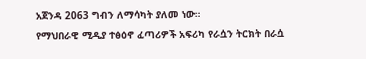አጀንዳ 2063 ግብን ለማሳካት ያለመ ነው።
የማህበራዊ ሚዲያ ተፅዕኖ ፈጣሪዎች አፍሪካ የራሷን ትርክት በራሷ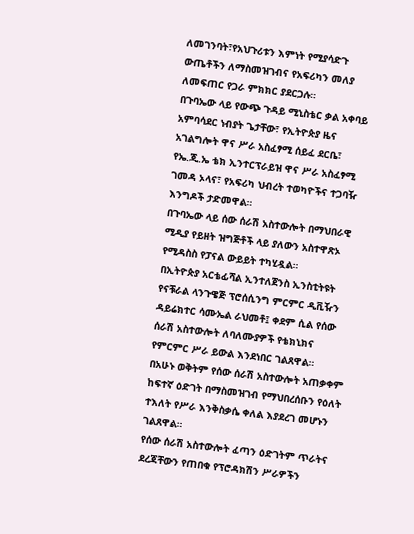ለመገንባት፣የአህጉሪቱን እምነት የሚያሳድጉ ውጤቶችን ለማስመዝገብና የአፍሪካን መለያ ለመፍጠር የጋራ ምክክር ያደርጋሉ።
በጉባኤው ላይ የውጭ ጉዳይ ሚኒስቴር ቃል አቀባይ አምባሳደር ነብያት ጌታቸው፣ የኢትዮጵያ ዜና አገልግሎት ዋና ሥራ አስፈፃሚ ሰይፈ ደርቤ፣ የኤ.ጂ.ኤ ቴክ ኢንተርፕራይዝ ዋና ሥራ አስፈፃሚ ገመዳ ኦላና፣ የአፍሪካ ህብረት ተወካዮችና ተጋባዥ እንግዶች ታድመዋል።
በጉባኤው ላይ ሰው ሰራሽ አስተውሎት በማህበራዊ ሚዲያ የይዘት ዝግጅቶች ላይ ያለውን አስተዋጽኦ የሚዳስስ የፓናል ውይይት ተካሂዷል።
በኢትዮጵያ አርቴፊሻል ኢንተለጀንስ ኢንስቲትዩት የናቹራል ላንጉዌጅ ፕሮሰሲንግ ምርምር ዲቪዥን ዳይሬክተር ሳሙኤል ራህመቶ፤ ቀደም ሲል የሰው ሰራሽ አስተውሎት ለባለሙያዎች የቴክኒክና የምርምር ሥራ ይውል እንደነበር ገልጸዋል።
በአሁኑ ወቅትም የሰው ሰራሽ አስተውሎት አጠቃቀም ከፍተኛ ዕድገት በማስመዝገብ የማህበረሰቡን የዕለት ተእለት የሥራ እንቅስቃሴ ቀለል እያደረገ መሆኑን ገልጸዋል።
የሰው ሰራሽ አስተውሎት ፈጣን ዕድገትም ጥራትና ደረጃቸውን የጠበቁ የፕሮዳክሽን ሥራዎችን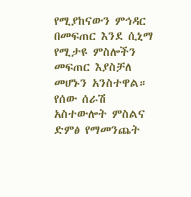የሚያከናውን ምኅዳር በመፍጠር እንደ ሲኒማ የሚታዩ ምስሎችን መፍጠር እያስቻለ መሆኑን አንስተዋል።
የሰው ሰራሽ አስተውሎት ምስልና ድምፅ የማመንጨት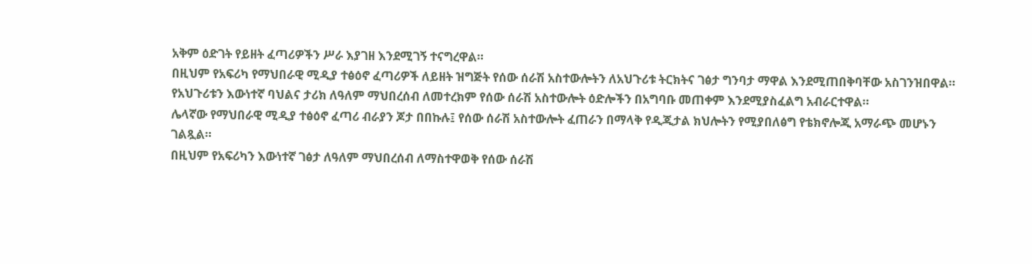አቅም ዕድገት የይዘት ፈጣሪዎችን ሥራ እያገዘ እንደሚገኝ ተናግረዋል።
በዚህም የአፍሪካ የማህበራዊ ሚዲያ ተፅዕኖ ፈጣሪዎች ለይዘት ዝግጅት የሰው ሰራሽ አስተውሎትን ለአህጉሪቱ ትርክትና ገፅታ ግንባታ ማዋል እንደሚጠበቅባቸው አስገንዝበዋል።
የአህጉሪቱን እውነተኛ ባህልና ታሪክ ለዓለም ማህበረሰብ ለመተረክም የሰው ሰራሽ አስተውሎት ዕድሎችን በአግባቡ መጠቀም እንደሚያስፈልግ አብራርተዋል።
ሌላኛው የማህበራዊ ሚዲያ ተፅዕኖ ፈጣሪ ብራያን ጆታ በበኩሉ፤ የሰው ሰራሽ አስተውሎት ፈጠራን በማላቅ የዲጂታል ክህሎትን የሚያበለፅግ የቴክኖሎጂ አማራጭ መሆኑን ገልጿል።
በዚህም የአፍሪካን እውነተኛ ገፅታ ለዓለም ማህበረሰብ ለማስተዋወቅ የሰው ሰራሽ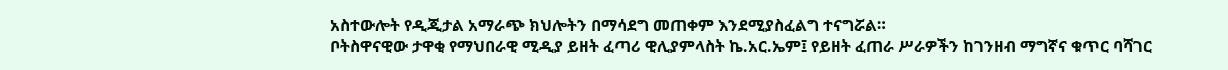አስተውሎት የዲጂታል አማራጭ ክህሎትን በማሳደግ መጠቀም እንደሚያስፈልግ ተናግሯል።
ቦትስዋናዊው ታዋቂ የማህበራዊ ሚዲያ ይዘት ፈጣሪ ዊሊያምላስት ኬ.አር.ኤም፤ የይዘት ፈጠራ ሥራዎችን ከገንዘብ ማግኛና ቁጥር ባሻገር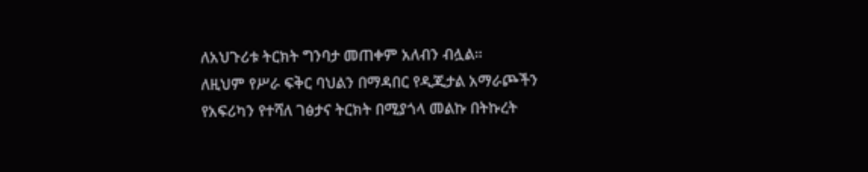ለአህጉሪቱ ትርክት ግንባታ መጠቀም አለብን ብሏል።
ለዚህም የሥራ ፍቅር ባህልን በማዳበር የዲጂታል አማራጮችን የአፍሪካን የተሻለ ገፅታና ትርክት በሚያጎላ መልኩ በትኩረት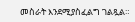መስራት እንደሚያስፈልግ ገልጿል።